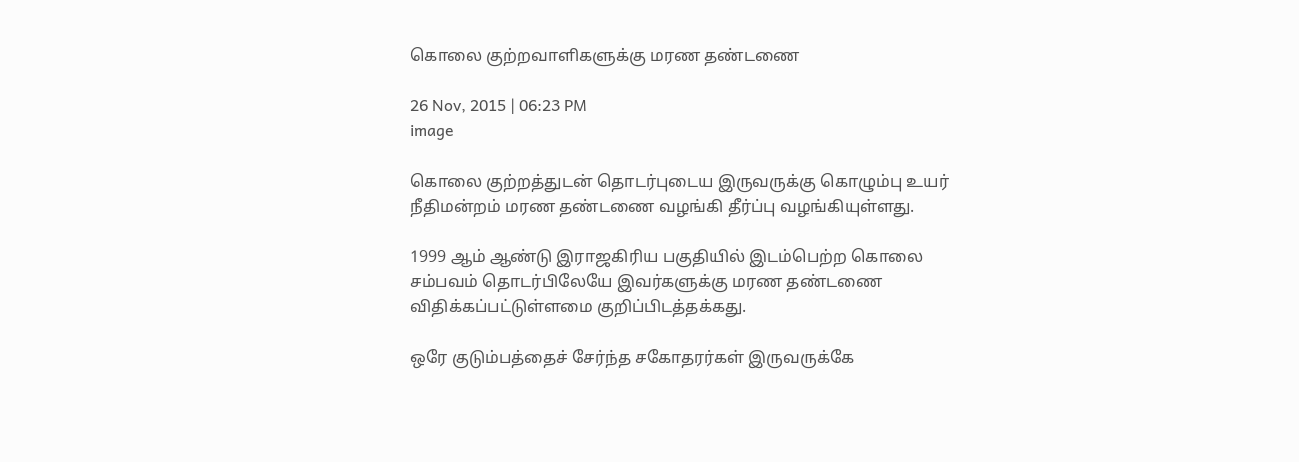கொலை குற்றவாளிகளுக்கு மரண தண்டணை

26 Nov, 2015 | 06:23 PM
image

கொலை குற்றத்துடன் தொடர்புடைய இருவருக்கு கொழும்பு உயர் நீதிமன்றம் மரண தண்டணை வழங்கி தீர்ப்பு வழங்கியுள்ளது.

1999 ஆம் ஆண்டு இராஜகிரிய பகுதியில் இடம்பெற்ற கொலை சம்பவம் தொடர்பிலேயே இவர்களுக்கு மரண தண்டணை விதிக்கப்பட்டுள்ளமை குறிப்பிடத்தக்கது.

ஒரே குடும்பத்தைச் சேர்ந்த சகோதரர்கள் இருவருக்கே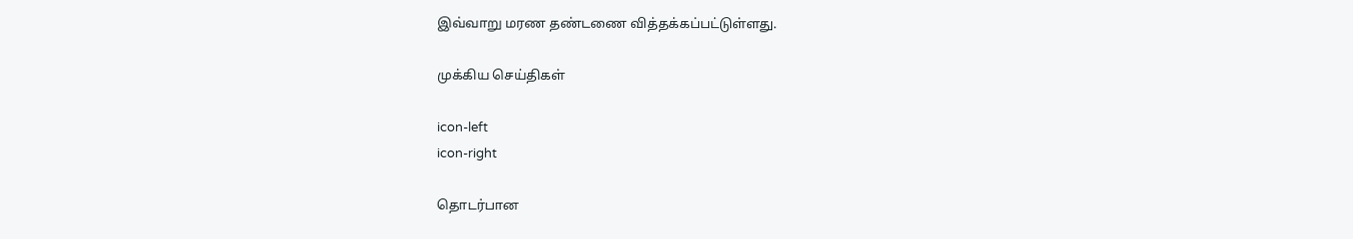இவ்வாறு மரண தண்டணை வித்தக்கப்பட்டுள்ளது.

முக்கிய செய்திகள்

icon-left
icon-right

தொடர்பான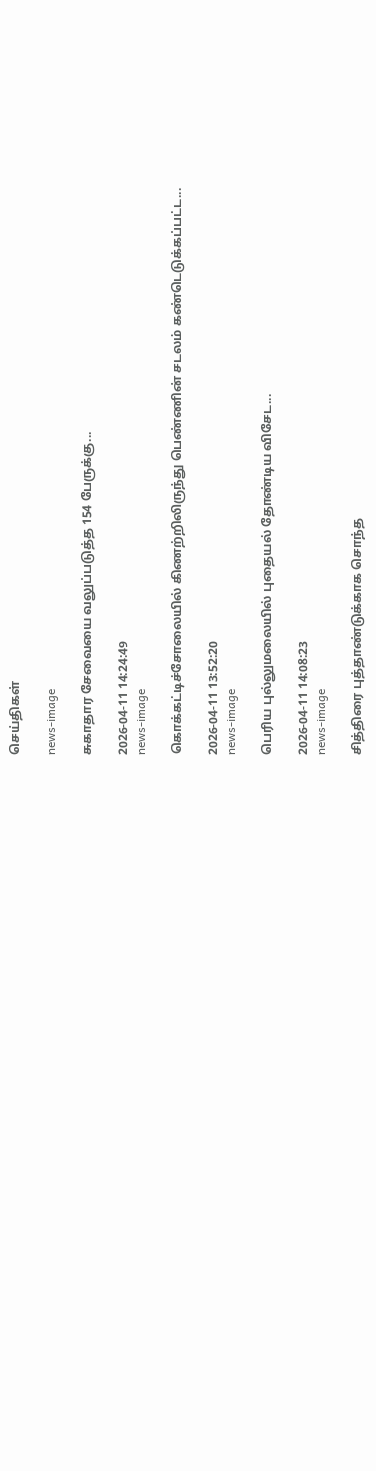செய்திகள்

news-image

சுகாதார சேவையை வலுப்படுத்த 154 பேருக்கு...

2026-04-11 14:24:49
news-image

கொக்கட்டிச்சோலையில் கிணற்றிலிருந்து பெண்ணின் சடலம் கண்டெடுக்கப்பட்ட...

2026-04-11 13:52:20
news-image

பெரிய புல்லுமலையில் புதையல் தோண்டிய விசேட...

2026-04-11 14:08:23
news-image

சித்திரை புத்தாண்டுக்காக சொந்த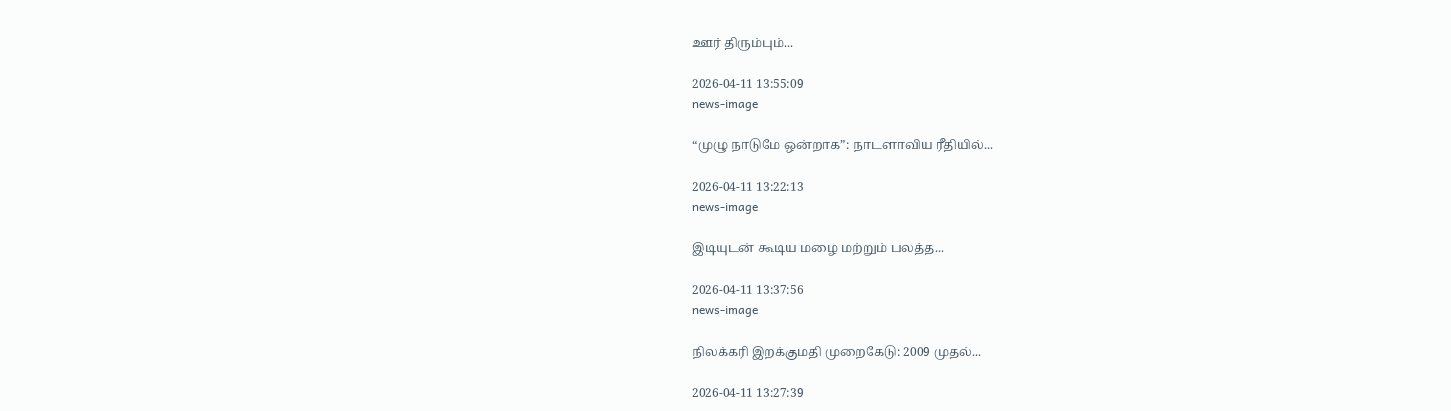ஊர் திரும்பும்...

2026-04-11 13:55:09
news-image

“முழு நாடுமே ஒன்றாக”: நாடளாவிய ரீதியில்...

2026-04-11 13:22:13
news-image

இடியுடன் கூடிய மழை மற்றும் பலத்த...

2026-04-11 13:37:56
news-image

நிலக்கரி இறக்குமதி முறைகேடு: 2009 முதல்...

2026-04-11 13:27:39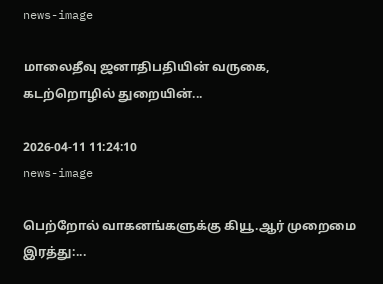news-image

மாலைதீவு ஜனாதிபதியின் வருகை, கடற்றொழில் துறையின்...

2026-04-11 11:24:10
news-image

பெற்றோல் வாகனங்களுக்கு கியூ.ஆர் முறைமை இரத்து:...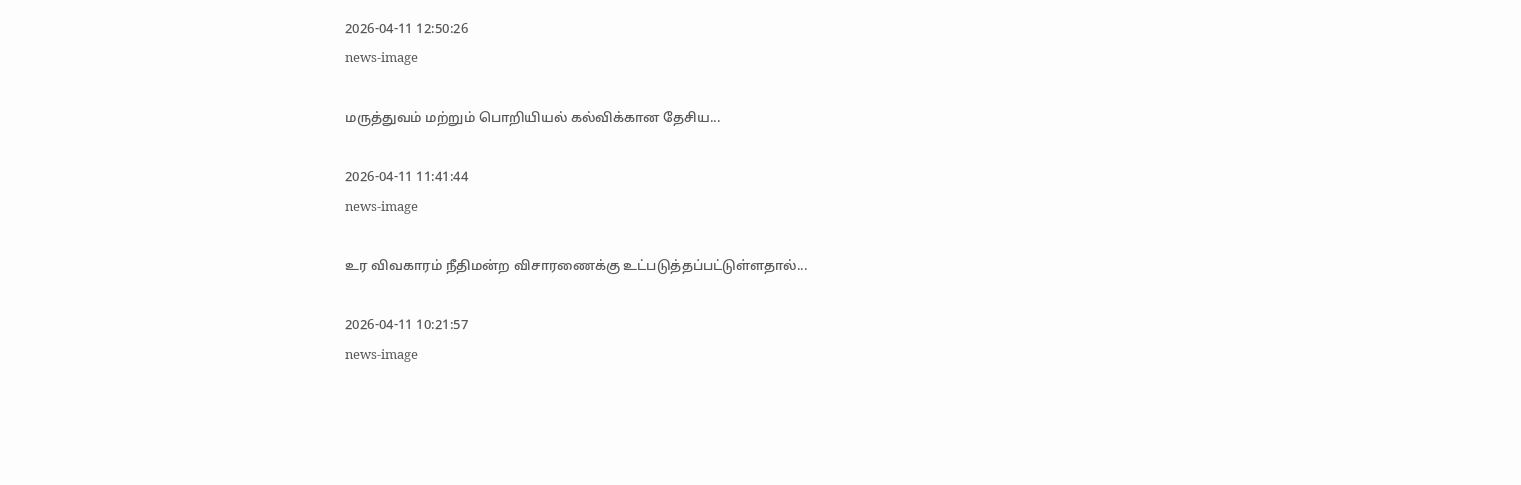2026-04-11 12:50:26
news-image

மருத்துவம் மற்றும் பொறியியல் கல்விக்கான தேசிய...

2026-04-11 11:41:44
news-image

உர விவகாரம் நீதிமன்ற விசாரணைக்கு உட்படுத்தப்பட்டுள்ளதால்...

2026-04-11 10:21:57
news-image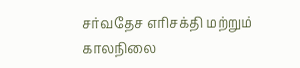சர்வதேச எரிசக்தி மற்றும் காலநிலை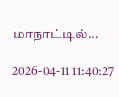மாநாட்டில்...

2026-04-11 11:40:27